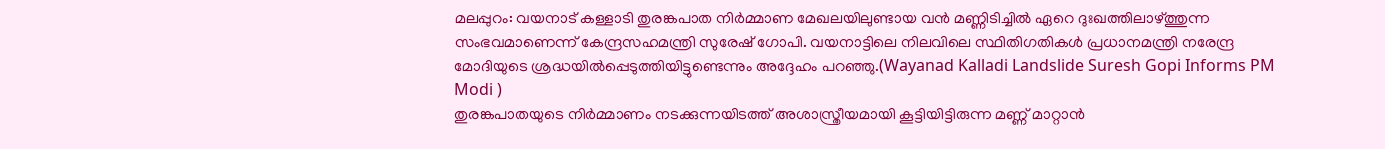മലപ്പുറം: വയനാട് കള്ളാടി തുരങ്കപാത നിർമ്മാണ മേഖലയിലുണ്ടായ വൻ മണ്ണിടിച്ചിൽ ഏറെ ദുഃഖത്തിലാഴ്ത്തുന്ന സംഭവമാണെന്ന് കേന്ദ്രസഹമന്ത്രി സുരേഷ് ഗോപി. വയനാട്ടിലെ നിലവിലെ സ്ഥിതിഗതികൾ പ്രധാനമന്ത്രി നരേന്ദ്ര മോദിയുടെ ശ്രദ്ധയിൽപ്പെടുത്തിയിട്ടുണ്ടെന്നും അദ്ദേഹം പറഞ്ഞു.(Wayanad Kalladi Landslide Suresh Gopi Informs PM Modi )
തുരങ്കപാതയുടെ നിർമ്മാണം നടക്കുന്നയിടത്ത് അശാസ്ത്രീയമായി കൂട്ടിയിട്ടിരുന്ന മണ്ണ് മാറ്റാൻ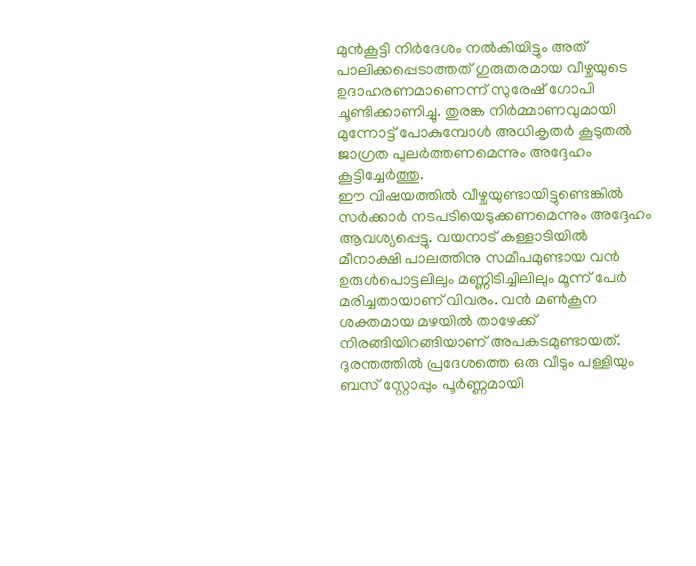മുൻകൂട്ടി നിർദേശം നൽകിയിട്ടും അത് പാലിക്കപ്പെടാത്തത് ഗുരുതരമായ വീഴ്ചയുടെ ഉദാഹരണമാണെന്ന് സുരേഷ് ഗോപി ചൂണ്ടിക്കാണിച്ചു. തുരങ്ക നിർമ്മാണവുമായി മുന്നോട്ട് പോകുമ്പോൾ അധികൃതർ കൂടുതൽ ജാഗ്രത പുലർത്തണമെന്നും അദ്ദേഹം കൂട്ടിച്ചേർത്തു.
ഈ വിഷയത്തിൽ വീഴ്ചയുണ്ടായിട്ടുണ്ടെങ്കിൽ സർക്കാർ നടപടിയെടുക്കണമെന്നും അദ്ദേഹം ആവശ്യപ്പെട്ടു. വയനാട് കള്ളാടിയിൽ മീനാക്ഷി പാലത്തിനു സമീപമുണ്ടായ വൻ ഉരുൾപൊട്ടലിലും മണ്ണിടിച്ചിലിലും മൂന്ന് പേർ മരിച്ചതായാണ് വിവരം. വൻ മൺകൂന ശക്തമായ മഴയിൽ താഴേക്ക് നിരങ്ങിയിറങ്ങിയാണ് അപകടമുണ്ടായത്. ദുരന്തത്തിൽ പ്രദേശത്തെ ഒരു വീടും പള്ളിയും ബസ് സ്റ്റോപ്പും പൂർണ്ണമായി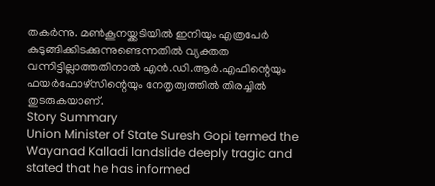തകർന്നു. മൺകൂനയ്ക്കടിയിൽ ഇനിയും എത്രപേർ കുടുങ്ങിക്കിടക്കുന്നുണ്ടെന്നതിൽ വ്യക്തത വന്നിട്ടില്ലാത്തതിനാൽ എൻ.ഡി.ആർ.എഫിന്റെയും ഫയർഫോഴ്സിന്റെയും നേതൃത്വത്തിൽ തിരച്ചിൽ തുടരുകയാണ്.
Story Summary
Union Minister of State Suresh Gopi termed the Wayanad Kalladi landslide deeply tragic and stated that he has informed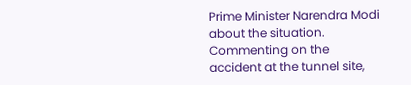Prime Minister Narendra Modi about the situation. Commenting on the accident at the tunnel site,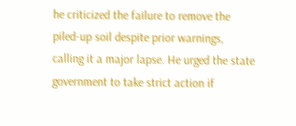he criticized the failure to remove the piled-up soil despite prior warnings, calling it a major lapse. He urged the state government to take strict action if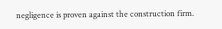negligence is proven against the construction firm.